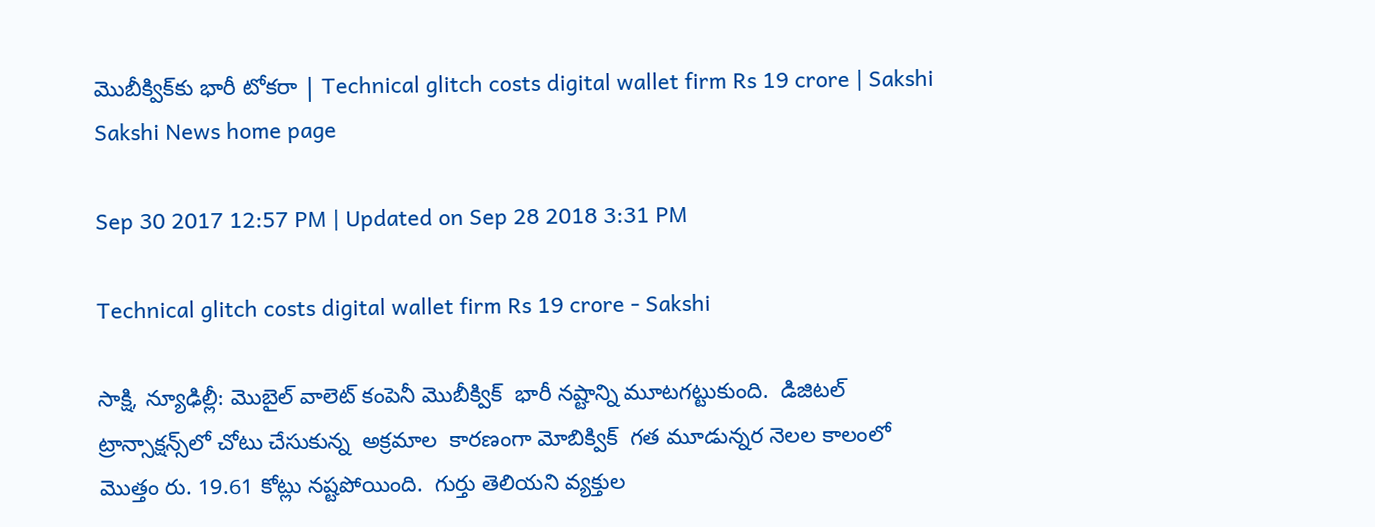మొబీక్విక్‌కు భారీ టోకరా | Technical glitch costs digital wallet firm Rs 19 crore | Sakshi
Sakshi News home page

Sep 30 2017 12:57 PM | Updated on Sep 28 2018 3:31 PM

Technical glitch costs digital wallet firm Rs 19 crore - Sakshi

సాక్షి, న్యూఢిల్లీ: మొబైల్‌ వాలెట్‌ కంపెనీ మొబీక్విక్‌  భారీ నష్టాన్ని మూటగట్టుకుంది.  డిజిటల్‌  ట్రాన్సాక్షన్స్‌లో చోటు చేసుకున్న  అక్రమాల  కారణంగా మోబిక్విక్  గత మూడున్నర నెలల కాలంలో  మొత్తం రు. 19.61 కోట్లు నష్టపోయింది.  గుర్తు తెలియని వ్యక్తుల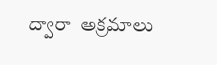ద్వారా  అక్రమాలు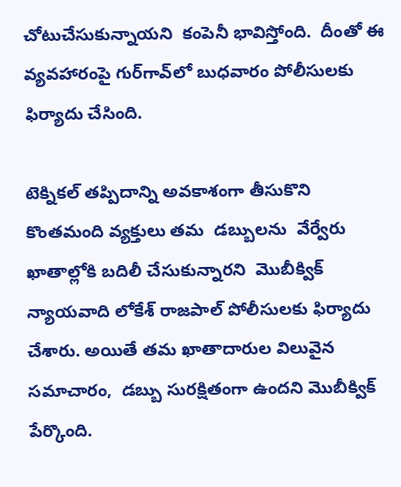చోటుచేసుకున్నాయని  కంపెనీ భావిస్తోంది.  దీంతో ఈ వ్యవహారంపై గుర్‌గావ్‌లో బుధవారం పోలీసులకు ఫిర్యాదు చేసింది.

టెక్నికల్‌ తప్పిదాన్ని అవకాశంగా తీసుకొని కొంతమంది వ్యక్తులు తమ  డబ్బులను  వేర్వేరు ఖాతాల్లోకి బదిలీ చేసుకున్నారని  మొబీక్విక్‌ న్యాయవాది లోకేశ్‌ రాజపాల్‌ పోలీసులకు ఫిర్యాదు చేశారు. అయితే తమ ఖాతాదారుల విలువైన సమాచారం,  డబ్బు సురక్షితంగా ఉందని మొబీక్విక్‌ పేర్కొంది.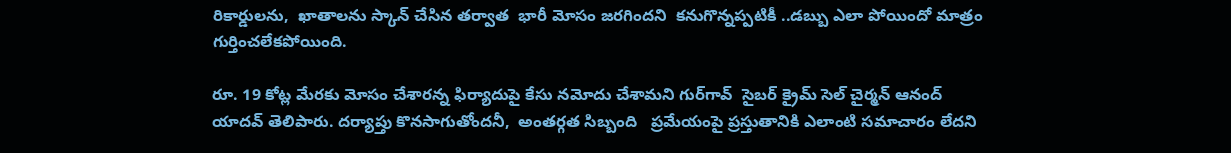రికార్డులను,  ఖాతాలను స్కాన్ చేసిన తర్వాత  భారీ మోసం జరగిందని  కనుగొన్నప్పటికీ ..డబ్బు ఎలా పోయిందో మాత్రం గుర్తించలేకపోయింది.

రూ. 19 కోట్ల మేరకు మోసం చేశారన్న ఫిర్యాదుపై కేసు నమోదు చేశామని గుర్‌గావ్‌  సైబర్ క్రైమ్ సెల్‌ చైర్మన్ ఆనంద్ యాదవ్ తెలిపారు. దర్యాప్తు కొనసాగుతోందనీ,  అంతర్గత సిబ్బంది   ప్రమేయంపై ప్రస్తుతానికి ఎలాంటి సమాచారం లేదని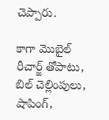చెప్పారు.

కాగా మొబైల్ రీచార్జ్ తోపాటు, బిల్ చెల్లింపులు,  షాపింగ్,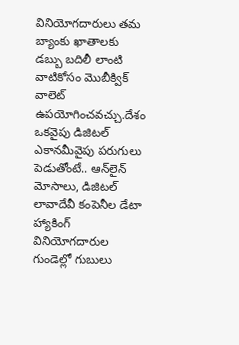వినియోగదారులు తమ బ్యాంకు ఖాతాలకు డబ్బు బదిలీ లాంటి వాటికోసం మొబీక్విక్‌ వాలెట్‌  ఉపయోగించవచ్చు.దేశం ఒకవైపు డిజిటల్‌ ఎకానమీవైపు పరుగులు పెడుతోంటే.. ఆన్‌లైన్‌ మోసాలు, డిజిటల్‌ లావాదేవీ కంపెనీల డేటా హ్యాకింగ్‌ వినియోగదారుల గుండెల్లో గుబులు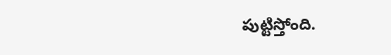పుట్టిస్తోంది.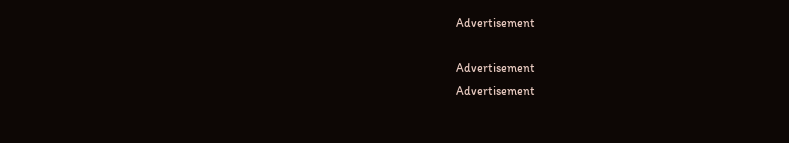Advertisement

Advertisement
Advertisement